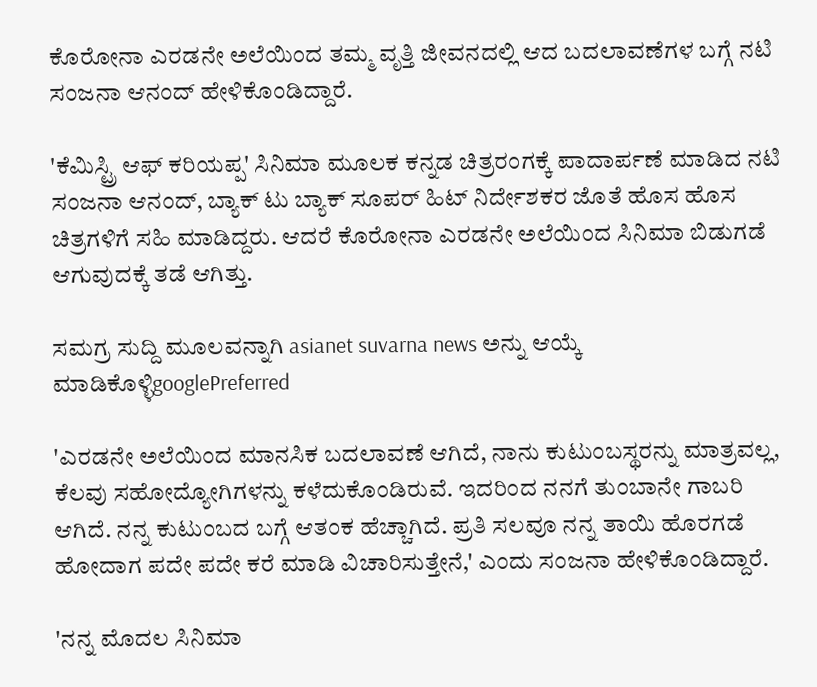ಕೊರೋನಾ ಎರಡನೇ ಅಲೆಯಿಂದ ತಮ್ಮ ವೃತ್ತಿ ಜೀವನದಲ್ಲಿ ಆದ ಬದಲಾವಣೆಗಳ ಬಗ್ಗೆ ನಟಿ ಸಂಜನಾ ಆನಂದ್ ಹೇಳಿಕೊಂಡಿದ್ದಾರೆ.

'ಕೆಮಿಸ್ಟ್ರಿ ಆಫ್ ಕರಿಯಪ್ಪ' ಸಿನಿಮಾ ಮೂಲಕ ಕನ್ನಡ ಚಿತ್ರರಂಗಕ್ಕೆ ಪಾದಾರ್ಪಣೆ ಮಾಡಿದ ನಟಿ ಸಂಜನಾ ಆನಂದ್, ಬ್ಯಾಕ್ ಟು ಬ್ಯಾಕ್ ಸೂಪರ್ ಹಿಟ್ ನಿರ್ದೇಶಕರ ಜೊತೆ ಹೊಸ ಹೊಸ ಚಿತ್ರಗಳಿಗೆ ಸಹಿ ಮಾಡಿದ್ದರು. ಆದರೆ ಕೊರೋನಾ ಎರಡನೇ ಅಲೆಯಿಂದ ಸಿನಿಮಾ ಬಿಡುಗಡೆ ಆಗುವುದಕ್ಕೆ ತಡೆ ಆಗಿತ್ತು.

ಸಮಗ್ರ ಸುದ್ದಿ ಮೂಲವನ್ನಾಗಿ asianet suvarna news ಅನ್ನು ಆಯ್ಕೆ ಮಾಡಿಕೊಳ್ಳಿgooglePreferred

'ಎರಡನೇ ಅಲೆಯಿಂದ ಮಾನಸಿಕ ಬದಲಾವಣೆ ಆಗಿದೆ, ನಾನು ಕುಟುಂಬಸ್ಥರನ್ನು ಮಾತ್ರವಲ್ಲ, ಕೆಲವು ಸಹೋದ್ಯೋಗಿಗಳನ್ನು ಕಳೆದುಕೊಂಡಿರುವೆ. ಇದರಿಂದ ನನಗೆ ತುಂಬಾನೇ ಗಾಬರಿ ಆಗಿದೆ. ನನ್ನ ಕುಟುಂಬದ ಬಗ್ಗೆ ಆತಂಕ ಹೆಚ್ಚಾಗಿದೆ. ಪ್ರತಿ ಸಲವೂ ನನ್ನ ತಾಯಿ ಹೊರಗಡೆ ಹೋದಾಗ ಪದೇ ಪದೇ ಕರೆ ಮಾಡಿ ವಿಚಾರಿಸುತ್ತೇನೆ,' ಎಂದು ಸಂಜನಾ ಹೇಳಿಕೊಂಡಿದ್ದಾರೆ.

'ನನ್ನ ಮೊದಲ ಸಿನಿಮಾ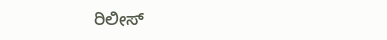ರಿಲೀಸ್‌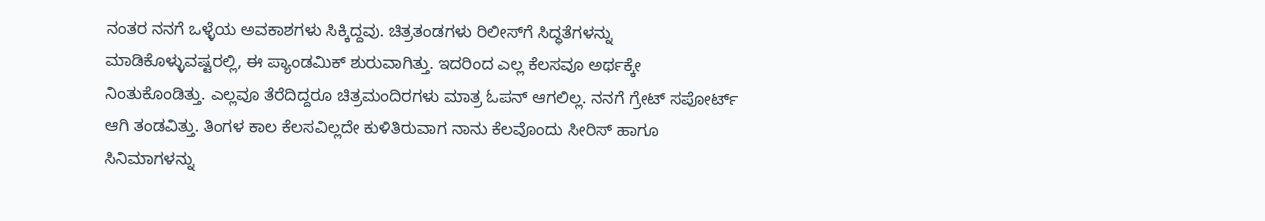ನಂತರ ನನಗೆ ಒಳ್ಳೆಯ ಅವಕಾಶಗಳು ಸಿಕ್ಕಿದ್ದವು. ಚಿತ್ರತಂಡಗಳು ರಿಲೀಸ್‌ಗೆ ಸಿದ್ಧತೆಗಳನ್ನು ಮಾಡಿಕೊಳ್ಳುವಷ್ಟರಲ್ಲಿ, ಈ ಪ್ಯಾಂಡಮಿಕ್ ಶುರುವಾಗಿತ್ತು. ಇದರಿಂದ ಎಲ್ಲ ಕೆಲಸವೂ ಅರ್ಥಕ್ಕೇ ನಿಂತುಕೊಂಡಿತ್ತು. ಎಲ್ಲವೂ ತೆರೆದಿದ್ದರೂ ಚಿತ್ರಮಂದಿರಗಳು ಮಾತ್ರ ಓಪನ್ ಆಗಲಿಲ್ಲ. ನನಗೆ ಗ್ರೇಟ್ ಸಪೋರ್ಟ್‌ ಆಗಿ ತಂಡವಿತ್ತು. ತಿಂಗಳ ಕಾಲ ಕೆಲಸವಿಲ್ಲದೇ ಕುಳಿತಿರುವಾಗ ನಾನು ಕೆಲವೊಂದು ಸೀರಿಸ್‌ ಹಾಗೂ ಸಿನಿಮಾಗಳನ್ನು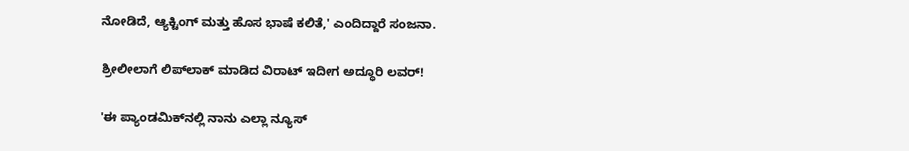ನೋಡಿದೆ, ಆ್ಯಕ್ಟಿಂಗ್ ಮತ್ತು ಹೊಸ ಭಾಷೆ ಕಲಿತೆ,' ಎಂದಿದ್ದಾರೆ ಸಂಜನಾ.

ಶ್ರೀಲೀಲಾಗೆ ಲಿಪ್‌ಲಾಕ್‌ ಮಾಡಿದ ವಿರಾಟ್ ಇದೀಗ ಅದ್ಧೂರಿ ಲವರ್!

'ಈ ಪ್ಯಾಂಡಮಿಕ್‌ನಲ್ಲಿ ನಾನು ಎಲ್ಲಾ ನ್ಯೂಸ್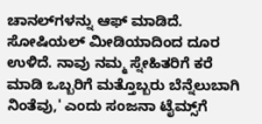ಚಾನಲ್‌ಗಳನ್ನು ಆಫ್ ಮಾಡಿದೆ. ಸೋಷಿಯಲ್ ಮೀಡಿಯಾದಿಂದ ದೂರ ಉಳಿದೆ. ನಾವು ನಮ್ಮ ಸ್ನೇಹಿತರಿಗೆ ಕರೆ ಮಾಡಿ ಒಬ್ಬರಿಗೆ ಮತ್ತೊಬ್ಬರು ಬೆನ್ನೆಲುಬಾಗಿ ನಿಂತೆವು,' ಎಂದು ಸಂಜನಾ ಟೈಮ್ಸ್‌ಗೆ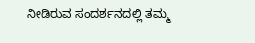ನೀಡಿರುವ ಸಂದರ್ಶನದಲ್ಲಿ ತಮ್ಮ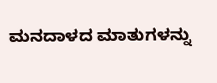ಮನದಾಳದ ಮಾತುಗಳನ್ನು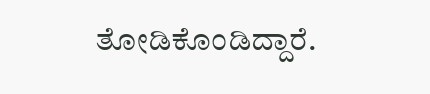ತೋಡಿಕೊಂಡಿದ್ದಾರೆ.